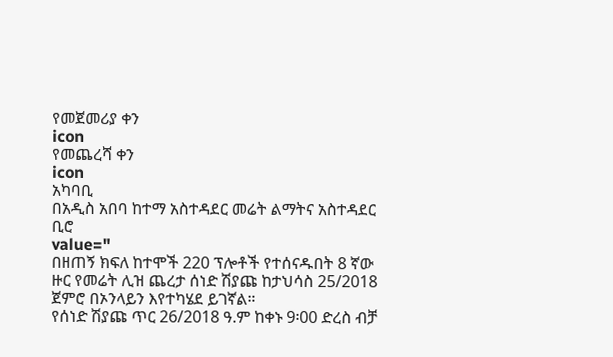የመጀመሪያ ቀን
icon
የመጨረሻ ቀን
icon
አካባቢ
በአዲስ አበባ ከተማ አስተዳደር መሬት ልማትና አስተዳደር ቢሮ
value="
በዘጠኝ ክፍለ ከተሞች 220 ፕሎቶች የተሰናዱበት 8 ኛው ዙር የመሬት ሊዝ ጨረታ ሰነድ ሽያጩ ከታህሳስ 25/2018 ጀምሮ በኦንላይን እየተካሄደ ይገኛል።
የሰነድ ሽያጩ ጥር 26/2018 ዓ.ም ከቀኑ 9፡00 ድረስ ብቻ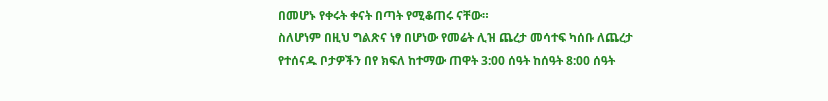በመሆኑ የቀሩት ቀናት በጣት የሚቆጠሩ ናቸው።
ስለሆነም በዚህ ግልጽና ነፃ በሆነው የመሬት ሊዝ ጨረታ መሳተፍ ካሰቡ ለጨረታ የተሰናዱ ቦታዎችን በየ ክፍለ ከተማው ጠዋት 3:00 ሰዓት ከሰዓት 8:00 ሰዓት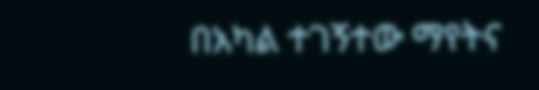በአካል ተገኝተው ማየትና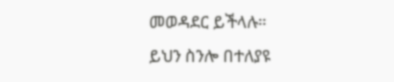መወዳደር ይችላሉ።
ይህን ስንሎ በተለያዩ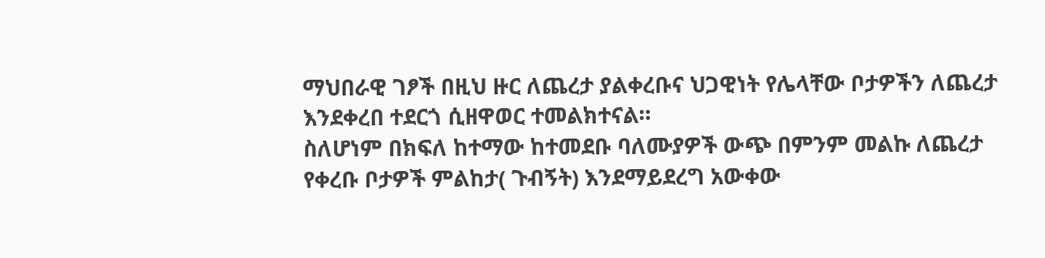ማህበራዊ ገፆች በዚህ ዙር ለጨረታ ያልቀረቡና ህጋዊነት የሌላቸው ቦታዎችን ለጨረታ እንደቀረበ ተደርጎ ሲዘዋወር ተመልክተናል።
ስለሆነም በክፍለ ከተማው ከተመደቡ ባለሙያዎች ውጭ በምንም መልኩ ለጨረታ የቀረቡ ቦታዎች ምልከታ( ጉብኝት) እንደማይደረግ አውቀው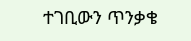ተገቢውን ጥንቃቄ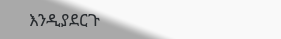እንዲያደርጉ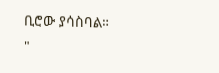ቢሮው ያሳስባል።
"